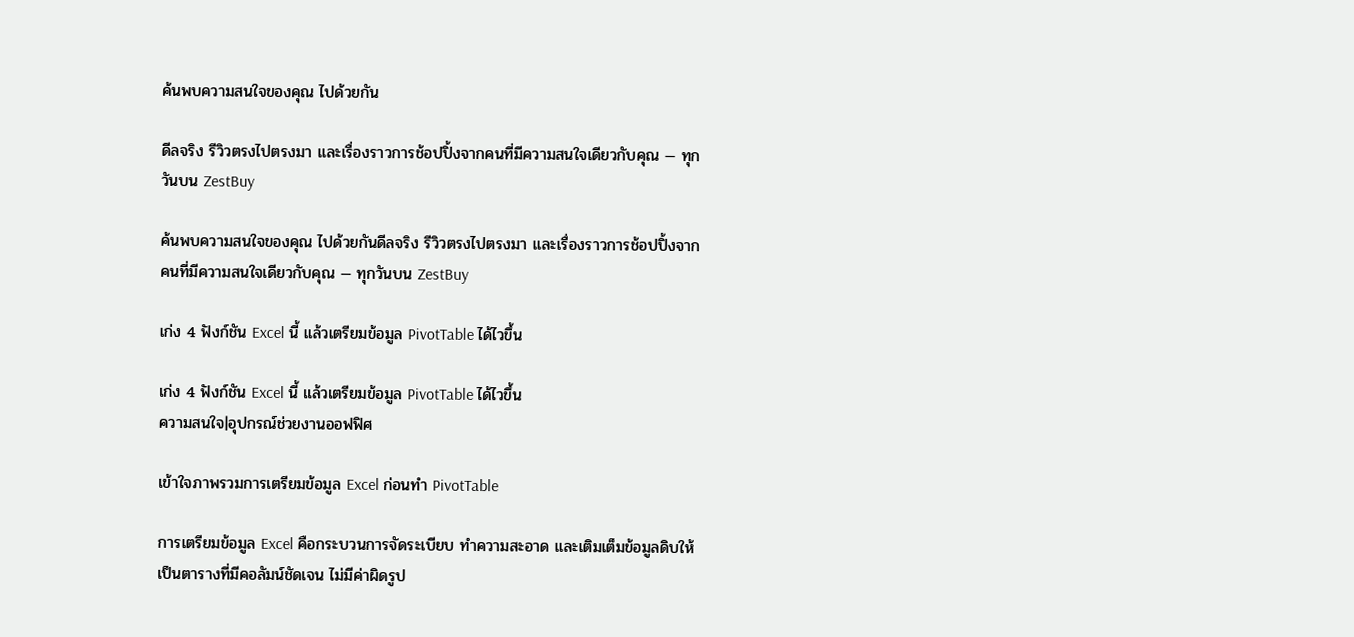ค้นพบความสนใจของคุณ ไปด้วยกัน

ดีลจริง รีวิวตรงไปตรงมา และเรื่องราวการช้อปปิ้งจากคนที่มีความสนใจเดียวกับคุณ — ทุกวันบน ZestBuy

ค้นพบความสนใจของคุณ ไปด้วยกันดีลจริง รีวิวตรงไปตรงมา และเรื่องราวการช้อปปิ้งจากคนที่มีความสนใจเดียวกับคุณ — ทุกวันบน ZestBuy

เก่ง 4 ฟังก์ชัน Excel นี้ แล้วเตรียมข้อมูล PivotTable ได้ไวขึ้น

เก่ง 4 ฟังก์ชัน Excel นี้ แล้วเตรียมข้อมูล PivotTable ได้ไวขึ้น
ความสนใจ|อุปกรณ์ช่วยงานออฟฟิศ

เข้าใจภาพรวมการเตรียมข้อมูล Excel ก่อนทำ PivotTable

การเตรียมข้อมูล Excel คือกระบวนการจัดระเบียบ ทำความสะอาด และเติมเต็มข้อมูลดิบให้เป็นตารางที่มีคอลัมน์ชัดเจน ไม่มีค่าผิดรูป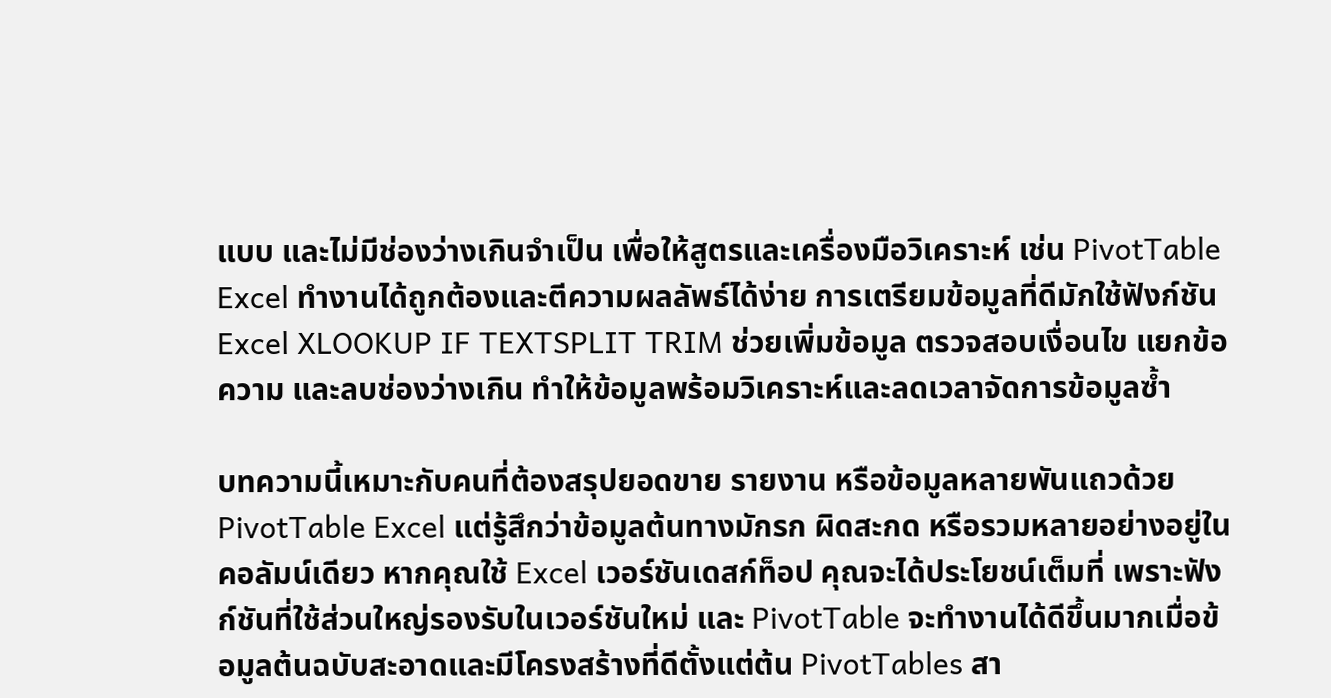แบบ และไม่มีช่องว่างเกินจำเป็น เพื่อให้สูตรและเครื่องมือวิเคราะห์ เช่น PivotTable Excel ทำงานได้ถูกต้องและตีความผลลัพธ์ได้ง่าย การเตรียมข้อมูลที่ดีมักใช้ฟังก์ชัน Excel XLOOKUP IF TEXTSPLIT TRIM ช่วยเพิ่มข้อมูล ตรวจสอบเงื่อนไข แยกข้อความ และลบช่องว่างเกิน ทำให้ข้อมูลพร้อมวิเคราะห์และลดเวลาจัดการข้อมูลซ้ำ

บทความนี้เหมาะกับคนที่ต้องสรุปยอดขาย รายงาน หรือข้อมูลหลายพันแถวด้วย PivotTable Excel แต่รู้สึกว่าข้อมูลต้นทางมักรก ผิดสะกด หรือรวมหลายอย่างอยู่ในคอลัมน์เดียว หากคุณใช้ Excel เวอร์ชันเดสก์ท็อป คุณจะได้ประโยชน์เต็มที่ เพราะฟังก์ชันที่ใช้ส่วนใหญ่รองรับในเวอร์ชันใหม่ และ PivotTable จะทำงานได้ดีขึ้นมากเมื่อข้อมูลต้นฉบับสะอาดและมีโครงสร้างที่ดีตั้งแต่ต้น PivotTables สา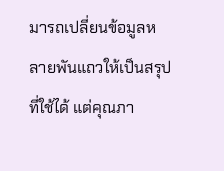มารถเปลี่ยนข้อมูลหลายพันแถวให้เป็นสรุปที่ใช้ได้ แต่คุณภา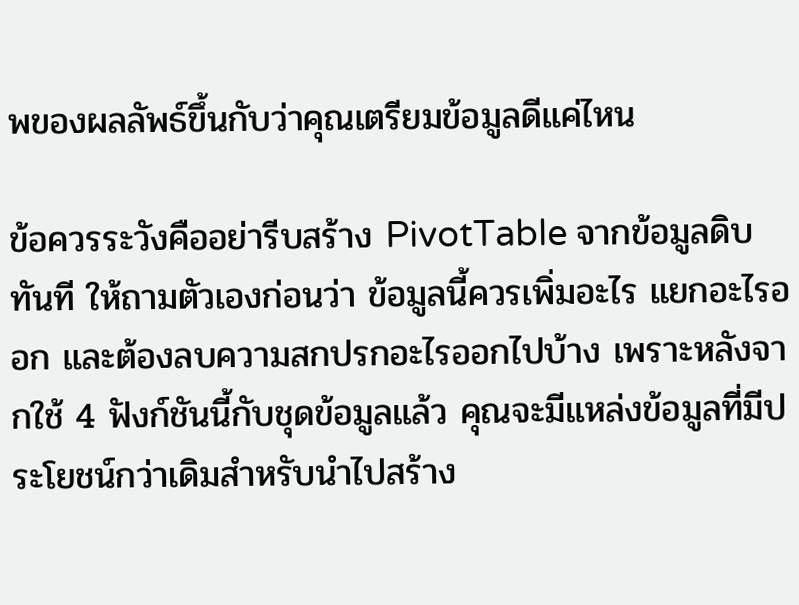พของผลลัพธ์ขึ้นกับว่าคุณเตรียมข้อมูลดีแค่ไหน

ข้อควรระวังคืออย่ารีบสร้าง PivotTable จากข้อมูลดิบทันที ให้ถามตัวเองก่อนว่า ข้อมูลนี้ควรเพิ่มอะไร แยกอะไรออก และต้องลบความสกปรกอะไรออกไปบ้าง เพราะหลังจากใช้ 4 ฟังก์ชันนี้กับชุดข้อมูลแล้ว คุณจะมีแหล่งข้อมูลที่มีประโยชน์กว่าเดิมสำหรับนำไปสร้าง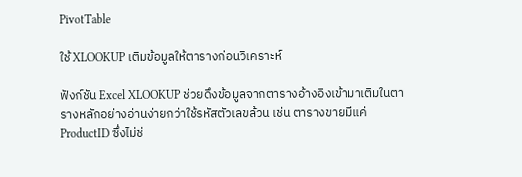PivotTable

ใช้ XLOOKUP เติมข้อมูลให้ตารางก่อนวิเคราะห์

ฟังก์ชัน Excel XLOOKUP ช่วยดึงข้อมูลจากตารางอ้างอิงเข้ามาเติมในตารางหลักอย่างอ่านง่ายกว่าใช้รหัสตัวเลขล้วน เช่น ตารางขายมีแค่ ProductID ซึ่งไม่ช่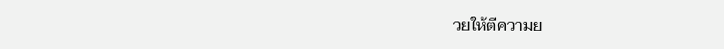วยให้ตีความย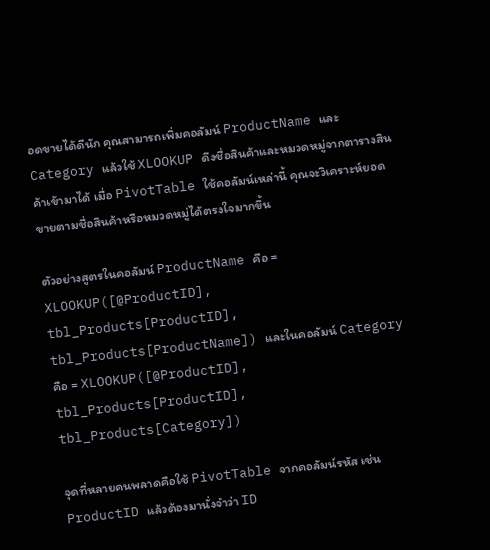อดขายได้ดีนัก คุณสามารถเพิ่มคอลัมน์ ProductName และ Category แล้วใช้ XLOOKUP ดึงชื่อสินค้าและหมวดหมู่จากตารางสินค้าเข้ามาได้ เมื่อ PivotTable ใช้คอลัมน์เหล่านี้ คุณจะวิเคราะห์ยอดขายตามชื่อสินค้าหรือหมวดหมู่ได้ตรงใจมากขึ้น

ตัวอย่างสูตรในคอลัมน์ ProductName คือ = XLOOKUP([@ProductID], tbl_Products[ProductID], tbl_Products[ProductName]) และในคอลัมน์ Category คือ = XLOOKUP([@ProductID], tbl_Products[ProductID], tbl_Products[Category])

จุดที่หลายคนพลาดคือใช้ PivotTable จากคอลัมน์รหัส เช่น ProductID แล้วต้องมานั่งจำว่า ID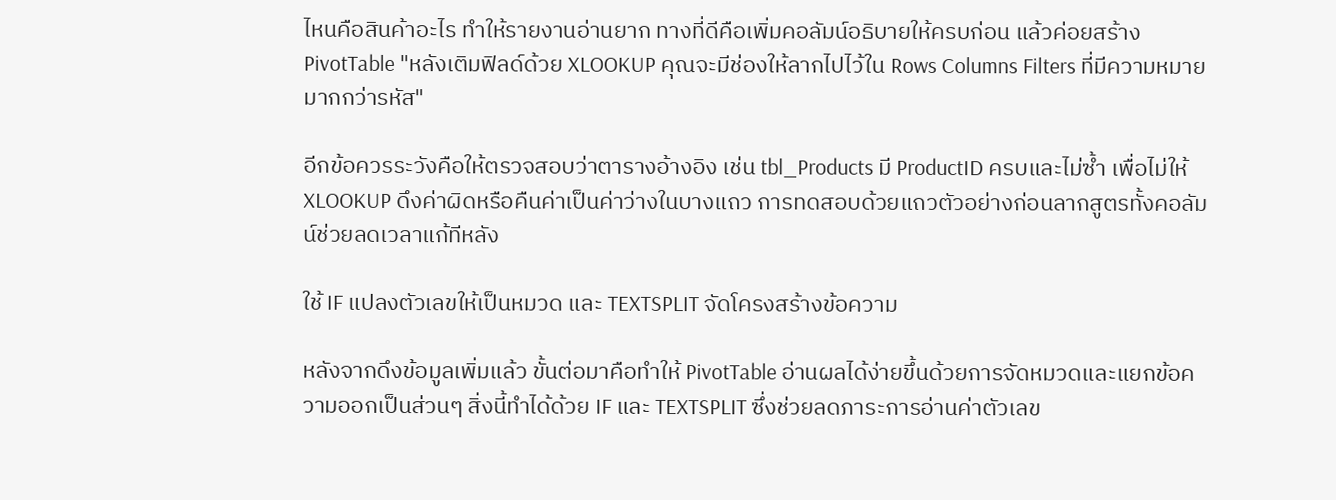ไหนคือสินค้าอะไร ทำให้รายงานอ่านยาก ทางที่ดีคือเพิ่มคอลัมน์อธิบายให้ครบก่อน แล้วค่อยสร้าง PivotTable "หลังเติมฟิลด์ด้วย XLOOKUP คุณจะมีช่องให้ลากไปไว้ใน Rows Columns Filters ที่มีความหมายมากกว่ารหัส"

อีกข้อควรระวังคือให้ตรวจสอบว่าตารางอ้างอิง เช่น tbl_Products มี ProductID ครบและไม่ซ้ำ เพื่อไม่ให้ XLOOKUP ดึงค่าผิดหรือคืนค่าเป็นค่าว่างในบางแถว การทดสอบด้วยแถวตัวอย่างก่อนลากสูตรทั้งคอลัมน์ช่วยลดเวลาแก้ทีหลัง

ใช้ IF แปลงตัวเลขให้เป็นหมวด และ TEXTSPLIT จัดโครงสร้างข้อความ

หลังจากดึงข้อมูลเพิ่มแล้ว ขั้นต่อมาคือทำให้ PivotTable อ่านผลได้ง่ายขึ้นด้วยการจัดหมวดและแยกข้อความออกเป็นส่วนๆ สิ่งนี้ทำได้ด้วย IF และ TEXTSPLIT ซึ่งช่วยลดภาระการอ่านค่าตัวเลข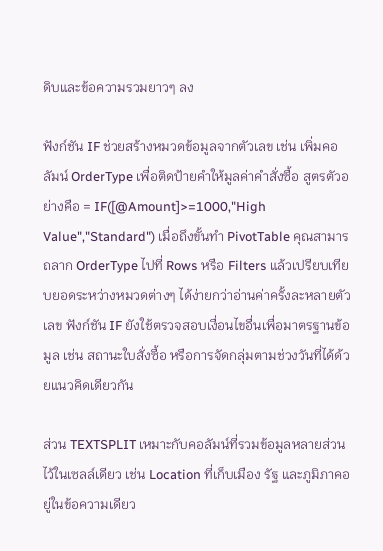ดิบและข้อความรวมยาวๆ ลง

ฟังก์ชัน IF ช่วยสร้างหมวดข้อมูลจากตัวเลข เช่น เพิ่มคอลัมน์ OrderType เพื่อติดป้ายคำให้มูลค่าคำสั่งซื้อ สูตรตัวอย่างคือ = IF([@Amount]>=1000,"High Value","Standard") เมื่อถึงขั้นทำ PivotTable คุณสามารถลาก OrderType ไปที่ Rows หรือ Filters แล้วเปรียบเทียบยอดระหว่างหมวดต่างๆ ได้ง่ายกว่าอ่านค่าครั้งละหลายตัวเลข ฟังก์ชัน IF ยังใช้ตรวจสอบเงื่อนไขอื่นเพื่อมาตรฐานข้อมูล เช่น สถานะใบสั่งซื้อ หรือการจัดกลุ่มตามช่วงวันที่ได้ด้วยแนวคิดเดียวกัน

ส่วน TEXTSPLIT เหมาะกับคอลัมน์ที่รวมข้อมูลหลายส่วนไว้ในเซลล์เดียว เช่น Location ที่เก็บเมือง รัฐ และภูมิภาคอยู่ในข้อความเดียว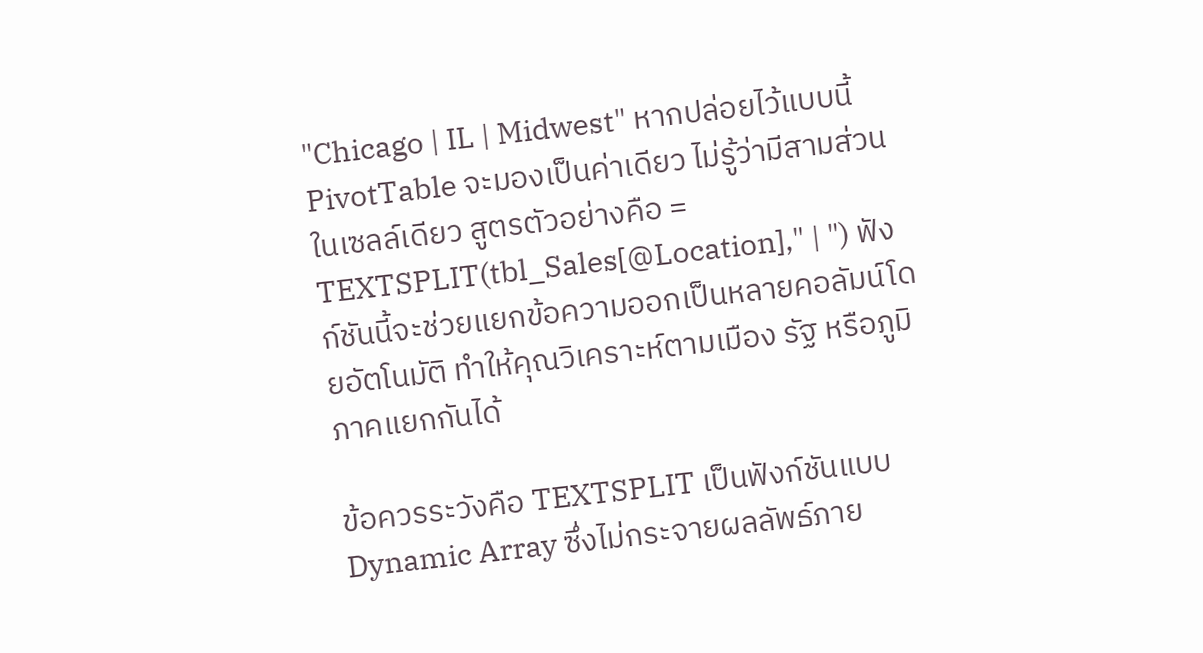"Chicago | IL | Midwest" หากปล่อยไว้แบบนี้ PivotTable จะมองเป็นค่าเดียว ไม่รู้ว่ามีสามส่วนในเซลล์เดียว สูตรตัวอย่างคือ = TEXTSPLIT(tbl_Sales[@Location]," | ") ฟังก์ชันนี้จะช่วยแยกข้อความออกเป็นหลายคอลัมน์โดยอัตโนมัติ ทำให้คุณวิเคราะห์ตามเมือง รัฐ หรือภูมิภาคแยกกันได้

ข้อควรระวังคือ TEXTSPLIT เป็นฟังก์ชันแบบ Dynamic Array ซึ่งไม่กระจายผลลัพธ์ภาย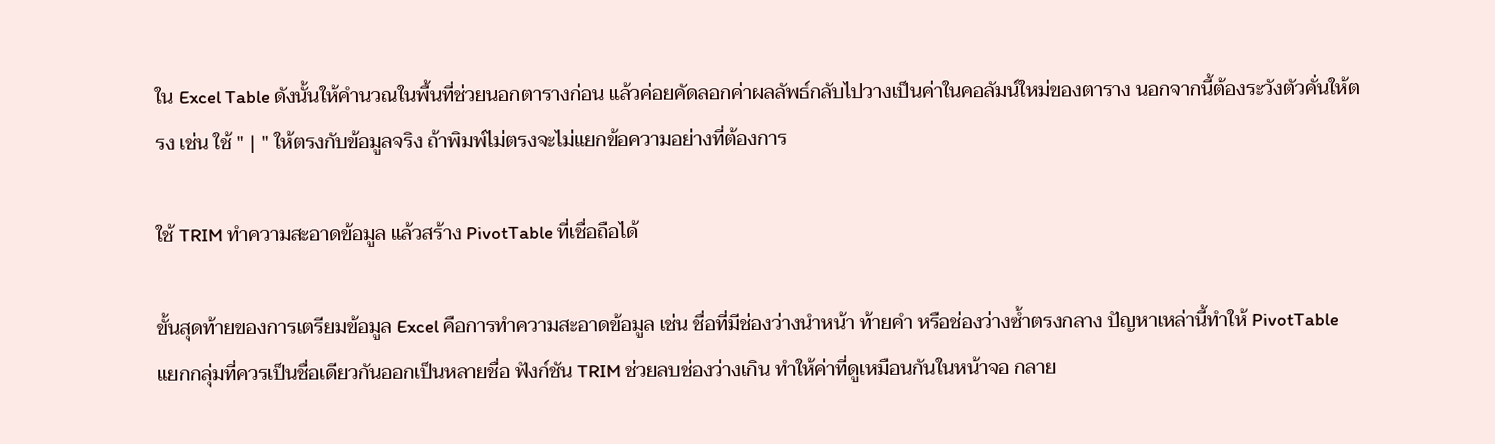ใน Excel Table ดังนั้นให้คำนวณในพื้นที่ช่วยนอกตารางก่อน แล้วค่อยคัดลอกค่าผลลัพธ์กลับไปวางเป็นค่าในคอลัมน์ใหม่ของตาราง นอกจากนี้ต้องระวังตัวคั่นให้ตรง เช่น ใช้ " | " ให้ตรงกับข้อมูลจริง ถ้าพิมพ์ไม่ตรงจะไม่แยกข้อความอย่างที่ต้องการ

ใช้ TRIM ทำความสะอาดข้อมูล แล้วสร้าง PivotTable ที่เชื่อถือได้

ขั้นสุดท้ายของการเตรียมข้อมูล Excel คือการทำความสะอาดข้อมูล เช่น ชื่อที่มีช่องว่างนำหน้า ท้ายคำ หรือช่องว่างซ้ำตรงกลาง ปัญหาเหล่านี้ทำให้ PivotTable แยกกลุ่มที่ควรเป็นชื่อเดียวกันออกเป็นหลายชื่อ ฟังก์ชัน TRIM ช่วยลบช่องว่างเกิน ทำให้ค่าที่ดูเหมือนกันในหน้าจอ กลาย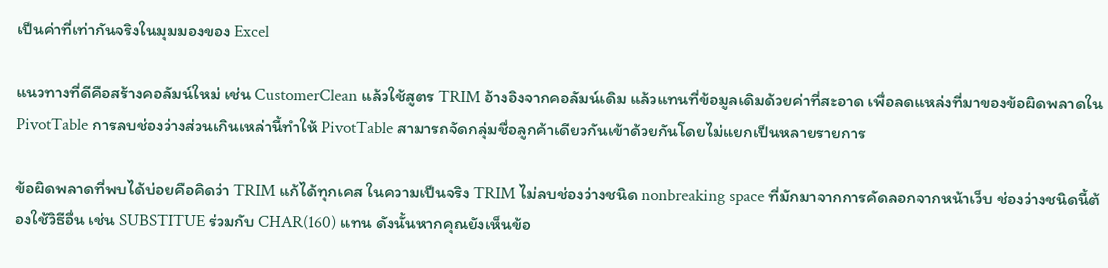เป็นค่าที่เท่ากันจริงในมุมมองของ Excel

แนวทางที่ดีคือสร้างคอลัมน์ใหม่ เช่น CustomerClean แล้วใช้สูตร TRIM อ้างอิงจากคอลัมน์เดิม แล้วแทนที่ข้อมูลเดิมด้วยค่าที่สะอาด เพื่อลดแหล่งที่มาของข้อผิดพลาดใน PivotTable การลบช่องว่างส่วนเกินเหล่านี้ทำให้ PivotTable สามารถจัดกลุ่มชื่อลูกค้าเดียวกันเข้าด้วยกันโดยไม่แยกเป็นหลายรายการ

ข้อผิดพลาดที่พบได้บ่อยคือคิดว่า TRIM แก้ได้ทุกเคส ในความเป็นจริง TRIM ไม่ลบช่องว่างชนิด nonbreaking space ที่มักมาจากการคัดลอกจากหน้าเว็บ ช่องว่างชนิดนี้ต้องใช้วิธีอื่น เช่น SUBSTITUE ร่วมกับ CHAR(160) แทน ดังนั้นหากคุณยังเห็นข้อ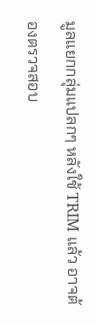มูลแยกกลุ่มแปลกๆ หลังใช้ TRIM แล้ว อาจต้องตรวจสอบ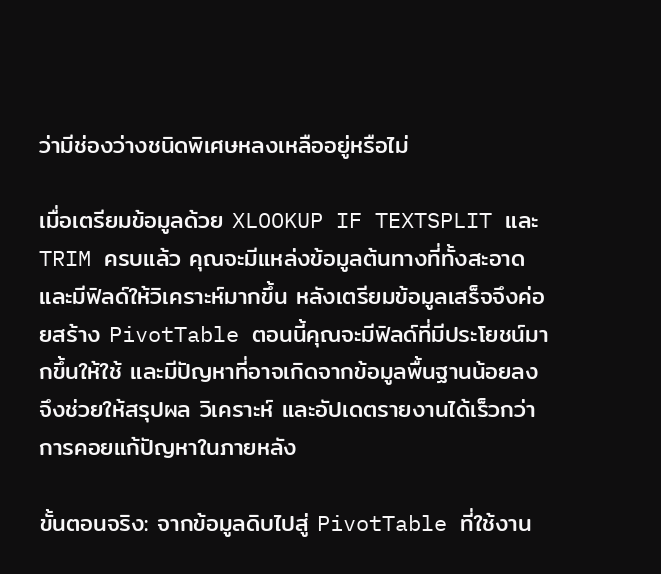ว่ามีช่องว่างชนิดพิเศษหลงเหลืออยู่หรือไม่

เมื่อเตรียมข้อมูลด้วย XLOOKUP IF TEXTSPLIT และ TRIM ครบแล้ว คุณจะมีแหล่งข้อมูลต้นทางที่ทั้งสะอาดและมีฟิลด์ให้วิเคราะห์มากขึ้น หลังเตรียมข้อมูลเสร็จจึงค่อยสร้าง PivotTable ตอนนี้คุณจะมีฟิลด์ที่มีประโยชน์มากขึ้นให้ใช้ และมีปัญหาที่อาจเกิดจากข้อมูลพื้นฐานน้อยลง จึงช่วยให้สรุปผล วิเคราะห์ และอัปเดตรายงานได้เร็วกว่าการคอยแก้ปัญหาในภายหลัง

ขั้นตอนจริง: จากข้อมูลดิบไปสู่ PivotTable ที่ใช้งาน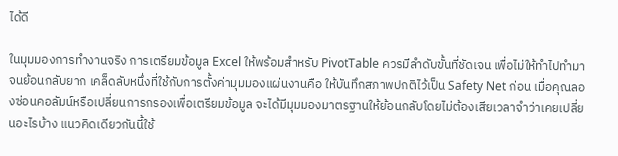ได้ดี

ในมุมมองการทำงานจริง การเตรียมข้อมูล Excel ให้พร้อมสำหรับ PivotTable ควรมีลำดับขั้นที่ชัดเจน เพื่อไม่ให้ทำไปทำมาจนย้อนกลับยาก เคล็ดลับหนึ่งที่ใช้กับการตั้งค่ามุมมองแผ่นงานคือ ให้บันทึกสภาพปกติไว้เป็น Safety Net ก่อน เมื่อคุณลองซ่อนคอลัมน์หรือเปลี่ยนการกรองเพื่อเตรียมข้อมูล จะได้มีมุมมองมาตรฐานให้ย้อนกลับโดยไม่ต้องเสียเวลาจำว่าเคยเปลี่ยนอะไรบ้าง แนวคิดเดียวกันนี้ใช้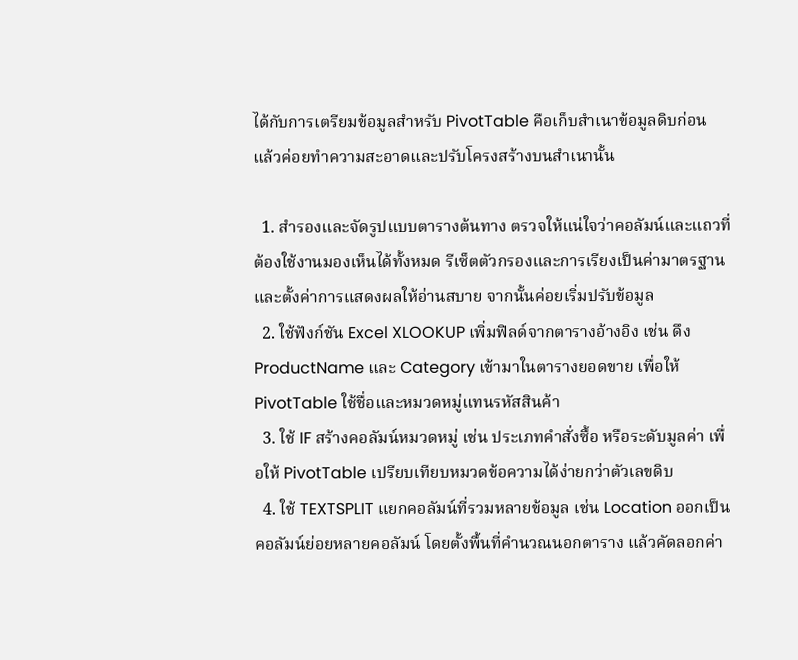ได้กับการเตรียมข้อมูลสำหรับ PivotTable คือเก็บสำเนาข้อมูลดิบก่อน แล้วค่อยทำความสะอาดและปรับโครงสร้างบนสำเนานั้น

  1. สำรองและจัดรูปแบบตารางต้นทาง ตรวจให้แน่ใจว่าคอลัมน์และแถวที่ต้องใช้งานมองเห็นได้ทั้งหมด รีเซ็ตตัวกรองและการเรียงเป็นค่ามาตรฐาน และตั้งค่าการแสดงผลให้อ่านสบาย จากนั้นค่อยเริ่มปรับข้อมูล
  2. ใช้ฟังก์ชัน Excel XLOOKUP เพิ่มฟิลด์จากตารางอ้างอิง เช่น ดึง ProductName และ Category เข้ามาในตารางยอดขาย เพื่อให้ PivotTable ใช้ชื่อและหมวดหมู่แทนรหัสสินค้า
  3. ใช้ IF สร้างคอลัมน์หมวดหมู่ เช่น ประเภทคำสั่งซื้อ หรือระดับมูลค่า เพื่อให้ PivotTable เปรียบเทียบหมวดข้อความได้ง่ายกว่าตัวเลขดิบ
  4. ใช้ TEXTSPLIT แยกคอลัมน์ที่รวมหลายข้อมูล เช่น Location ออกเป็นคอลัมน์ย่อยหลายคอลัมน์ โดยตั้งพื้นที่คำนวณนอกตาราง แล้วคัดลอกค่า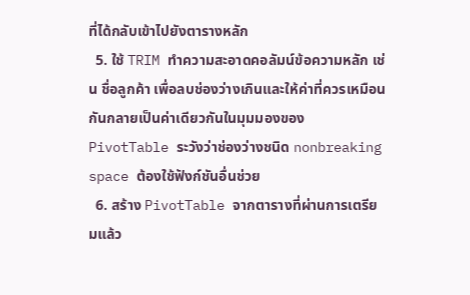ที่ได้กลับเข้าไปยังตารางหลัก
  5. ใช้ TRIM ทำความสะอาดคอลัมน์ข้อความหลัก เช่น ชื่อลูกค้า เพื่อลบช่องว่างเกินและให้ค่าที่ควรเหมือนกันกลายเป็นค่าเดียวกันในมุมมองของ PivotTable ระวังว่าช่องว่างชนิด nonbreaking space ต้องใช้ฟังก์ชันอื่นช่วย
  6. สร้าง PivotTable จากตารางที่ผ่านการเตรียมแล้ว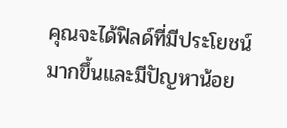คุณจะได้ฟิลด์ที่มีประโยชน์มากขึ้นและมีปัญหาน้อย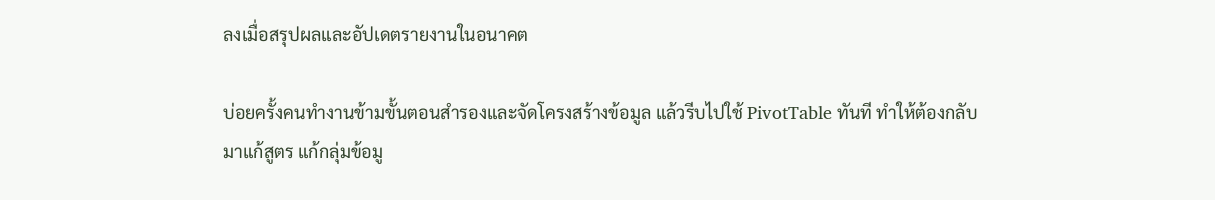ลงเมื่อสรุปผลและอัปเดตรายงานในอนาคต

บ่อยครั้งคนทำงานข้ามขั้นตอนสำรองและจัดโครงสร้างข้อมูล แล้วรีบไปใช้ PivotTable ทันที ทำให้ต้องกลับมาแก้สูตร แก้กลุ่มข้อมู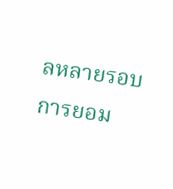ลหลายรอบ การยอม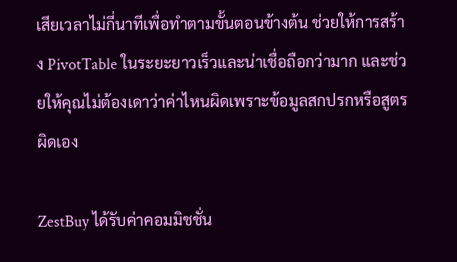เสียเวลาไม่กี่นาทีเพื่อทำตามขั้นตอนข้างต้น ช่วยให้การสร้าง PivotTable ในระยะยาวเร็วและน่าเชื่อถือกว่ามาก และช่วยให้คุณไม่ต้องเดาว่าค่าไหนผิดเพราะข้อมูลสกปรกหรือสูตรผิดเอง

ZestBuy ได้รับค่าคอมมิชชั่น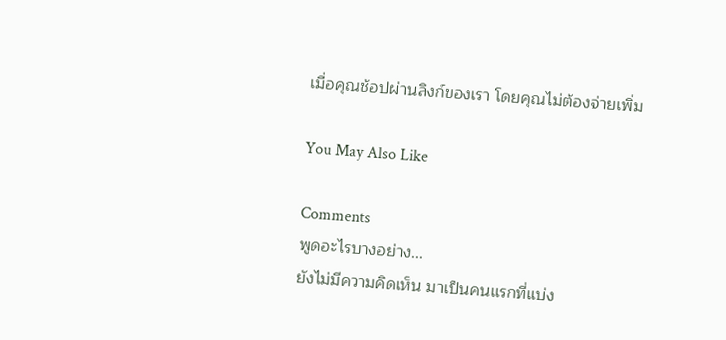เมื่อคุณช้อปผ่านลิงก์ของเรา โดยคุณไม่ต้องจ่ายเพิ่ม

You May Also Like

Comments
พูดอะไรบางอย่าง...
ยังไม่มีความคิดเห็น มาเป็นคนแรกที่แบ่ง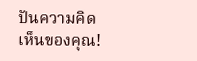ปันความคิดเห็นของคุณ!